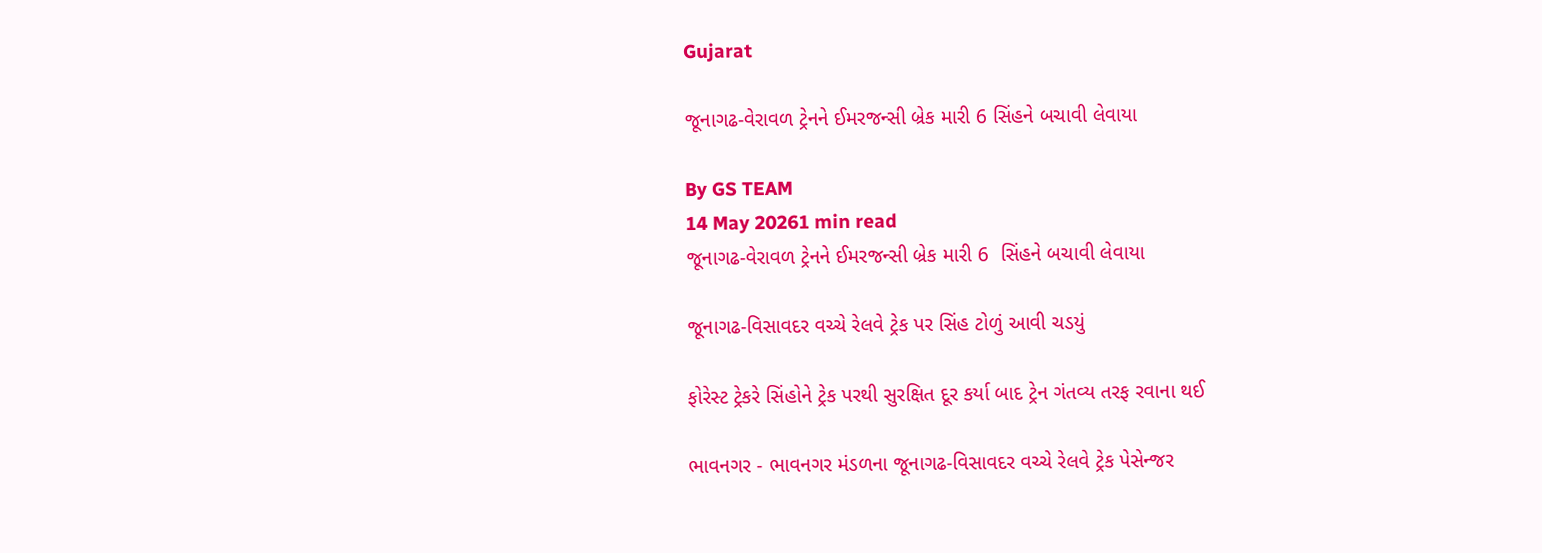Gujarat

જૂનાગઢ-વેરાવળ ટ્રેનને ઈમરજન્સી બ્રેક મારી 6 સિંહને બચાવી લેવાયા

By GS TEAM
14 May 20261 min read
જૂનાગઢ-વેરાવળ ટ્રેનને ઈમરજન્સી બ્રેક મારી 6  સિંહને બચાવી લેવાયા

જૂનાગઢ-વિસાવદર વચ્ચે રેલવે ટ્રેક પર સિંહ ટોળું આવી ચડયું

ફોરેસ્ટ ટ્રેકરે સિંહોને ટ્રેક પરથી સુરક્ષિત દૂર કર્યા બાદ ટ્રેન ગંતવ્ય તરફ રવાના થઈ

ભાવનગર - ભાવનગર મંડળના જૂનાગઢ-વિસાવદર વચ્ચે રેલવે ટ્રેક પેસેન્જર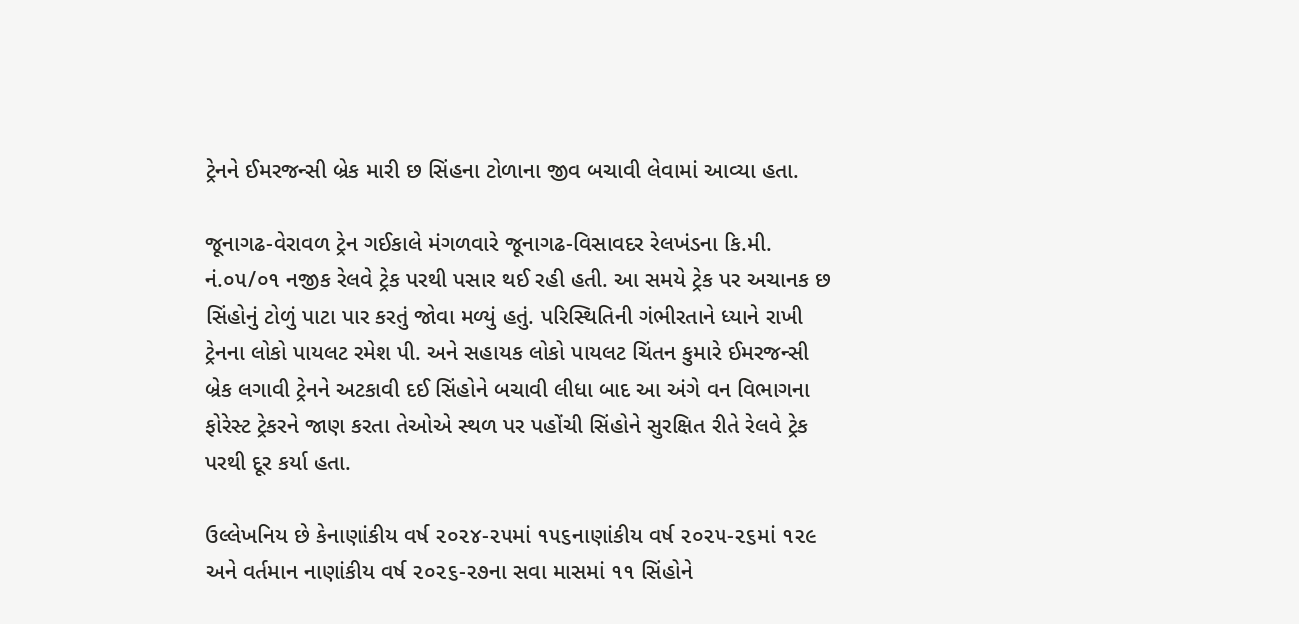ટ્રેનને ઈમરજન્સી બ્રેક મારી છ સિંહના ટોળાના જીવ બચાવી લેવામાં આવ્યા હતા.

જૂનાગઢ-વેરાવળ ટ્રેન ગઈકાલે મંગળવારે જૂનાગઢ-વિસાવદર રેલખંડના કિ.મી. નં.૦૫/૦૧ નજીક રેલવે ટ્રેક પરથી પસાર થઈ રહી હતી. આ સમયે ટ્રેક પર અચાનક છ સિંહોનું ટોળું પાટા પાર કરતું જોવા મળ્યું હતું. પરિસ્થિતિની ગંભીરતાને ધ્યાને રાખી ટ્રેનના લોકો પાયલટ રમેશ પી. અને સહાયક લોકો પાયલટ ચિંતન કુમારે ઈમરજન્સી બ્રેક લગાવી ટ્રેનને અટકાવી દઈ સિંહોને બચાવી લીધા બાદ આ અંગે વન વિભાગના ફોરેસ્ટ ટ્રેકરને જાણ કરતા તેઓએ સ્થળ પર પહોંચી સિંહોને સુરક્ષિત રીતે રેલવે ટ્રેક પરથી દૂર કર્યા હતા.

ઉલ્લેખનિય છે કેનાણાંકીય વર્ષ ૨૦૨૪-૨૫માં ૧૫૬નાણાંકીય વર્ષ ૨૦૨૫-૨૬માં ૧૨૯ અને વર્તમાન નાણાંકીય વર્ષ ૨૦૨૬-૨૭ના સવા માસમાં ૧૧ સિંહોને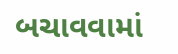બચાવવામાં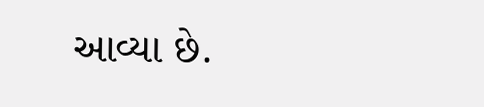આવ્યા છે.